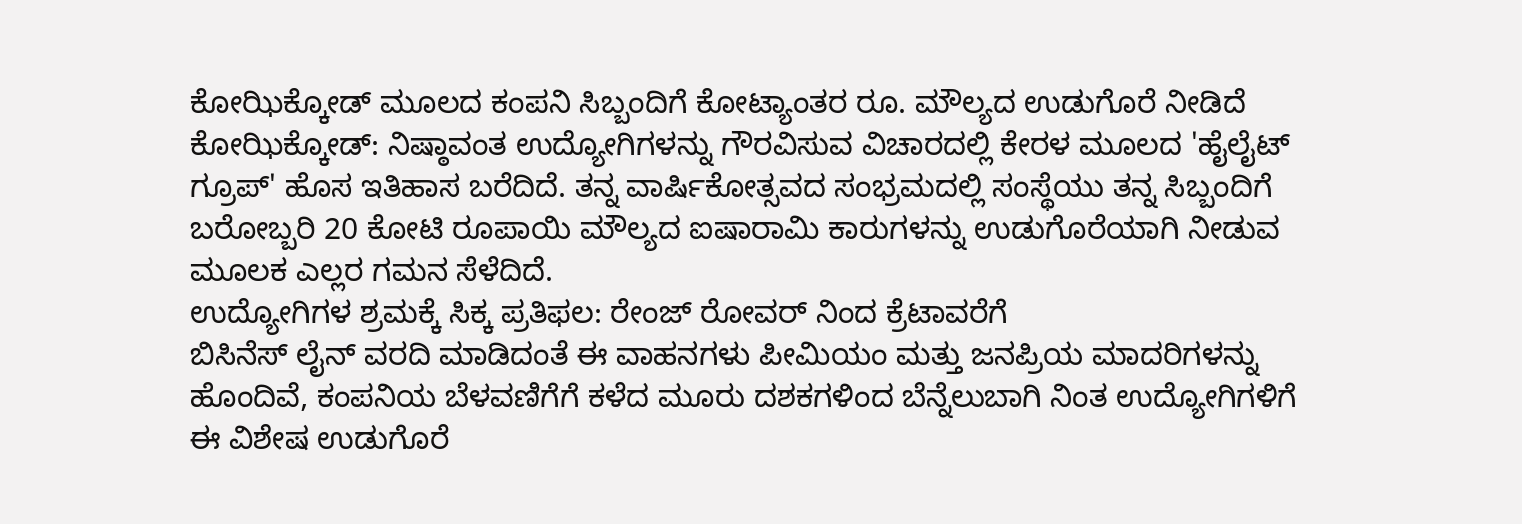ಕೋಝಿಕ್ಕೋಡ್ ಮೂಲದ ಕಂಪನಿ ಸಿಬ್ಬಂದಿಗೆ ಕೋಟ್ಯಾಂತರ ರೂ. ಮೌಲ್ಯದ ಉಡುಗೊರೆ ನೀಡಿದೆ
ಕೋಝಿಕ್ಕೋಡ್: ನಿಷ್ಠಾವಂತ ಉದ್ಯೋಗಿಗಳನ್ನು ಗೌರವಿಸುವ ವಿಚಾರದಲ್ಲಿ ಕೇರಳ ಮೂಲದ 'ಹೈಲೈಟ್ ಗ್ರೂಪ್' ಹೊಸ ಇತಿಹಾಸ ಬರೆದಿದೆ. ತನ್ನ ವಾರ್ಷಿಕೋತ್ಸವದ ಸಂಭ್ರಮದಲ್ಲಿ ಸಂಸ್ಥೆಯು ತನ್ನ ಸಿಬ್ಬಂದಿಗೆ ಬರೋಬ್ಬರಿ 20 ಕೋಟಿ ರೂಪಾಯಿ ಮೌಲ್ಯದ ಐಷಾರಾಮಿ ಕಾರುಗಳನ್ನು ಉಡುಗೊರೆಯಾಗಿ ನೀಡುವ ಮೂಲಕ ಎಲ್ಲರ ಗಮನ ಸೆಳೆದಿದೆ.
ಉದ್ಯೋಗಿಗಳ ಶ್ರಮಕ್ಕೆ ಸಿಕ್ಕ ಪ್ರತಿಫಲ: ರೇಂಜ್ ರೋವರ್ ನಿಂದ ಕ್ರೆಟಾವರೆಗೆ
ಬಿಸಿನೆಸ್ ಲೈನ್ ವರದಿ ಮಾಡಿದಂತೆ ಈ ವಾಹನಗಳು ಪೀಮಿಯಂ ಮತ್ತು ಜನಪ್ರಿಯ ಮಾದರಿಗಳನ್ನು ಹೊಂದಿವೆ, ಕಂಪನಿಯ ಬೆಳವಣಿಗೆಗೆ ಕಳೆದ ಮೂರು ದಶಕಗಳಿಂದ ಬೆನ್ನೆಲುಬಾಗಿ ನಿಂತ ಉದ್ಯೋಗಿಗಳಿಗೆ ಈ ವಿಶೇಷ ಉಡುಗೊರೆ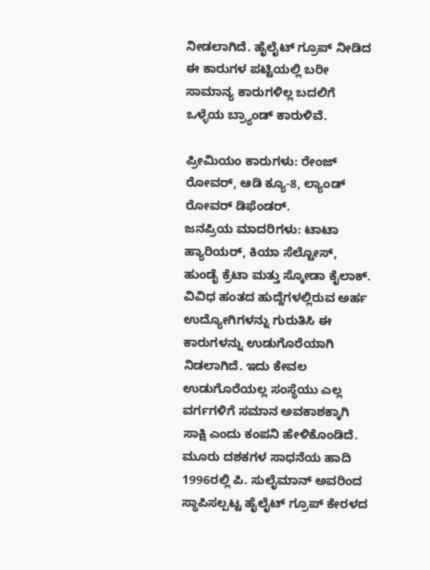ನೀಡಲಾಗಿದೆ. ಹೈಲೈಟ್ ಗ್ರೂಪ್ ನೀಡಿದ ಈ ಕಾರುಗಳ ಪಟ್ಟಿಯಲ್ಲಿ ಬರೀ ಸಾಮಾನ್ಯ ಕಾರುಗಳಿಲ್ಲ ಬದಲಿಗೆ ಒಳ್ಳೆಯ ಬ್ರ್ಯಾಂಡ್ ಕಾರುಳಿವೆ.

ಪ್ರೀಮಿಯಂ ಕಾರುಗಳು: ರೇಂಜ್ ರೋವರ್, ಆಡಿ ಕ್ಯೂ-8, ಲ್ಯಾಂಡ್ ರೋವರ್ ಡಿಫೆಂಡರ್.
ಜನಪ್ರಿಯ ಮಾದರಿಗಳು: ಟಾಟಾ ಹ್ಯಾರಿಯರ್, ಕಿಯಾ ಸೆಲ್ಟೋಸ್, ಹುಂಡೈ ಕ್ರೆಟಾ ಮತ್ತು ಸ್ಕೋಡಾ ಕೈಲಾಕ್.
ವಿವಿಧ ಹಂತದ ಹುದ್ದೆಗಳಲ್ಲಿರುವ ಅರ್ಹ ಉದ್ಯೋಗಿಗಳನ್ನು ಗುರುತಿಸಿ ಈ ಕಾರುಗಳನ್ನು ಉಡುಗೊರೆಯಾಗಿ ನಿಡಲಾಗಿದೆ. ಇದು ಕೇವಲ ಉಡುಗೊರೆಯಲ್ಲ ಸಂಸ್ಥೆಯು ಎಲ್ಲ ವರ್ಗಗಳಿಗೆ ಸಮಾನ ಅವಕಾಶಕ್ಕಾಗಿ ಸಾಕ್ಷಿ ಎಂದು ಕಂಪನಿ ಹೇಳಿಕೊಂಡಿದೆ.
ಮೂರು ದಶಕಗಳ ಸಾಧನೆಯ ಹಾದಿ
1996ರಲ್ಲಿ ಪಿ. ಸುಲೈಮಾನ್ ಅವರಿಂದ ಸ್ಥಾಪಿಸಲ್ಪಟ್ಟ ಹೈಲೈಟ್ ಗ್ರೂಪ್ ಕೇರಳದ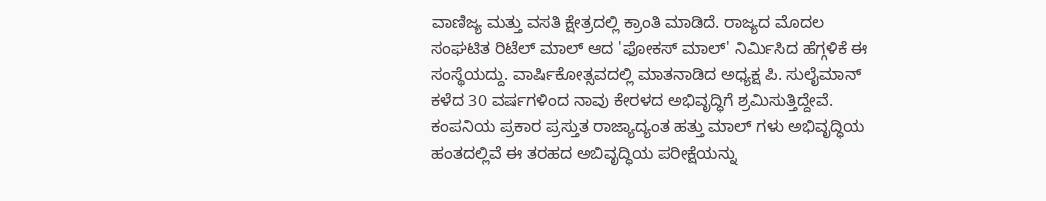ವಾಣಿಜ್ಯ ಮತ್ತು ವಸತಿ ಕ್ಷೇತ್ರದಲ್ಲಿ ಕ್ರಾಂತಿ ಮಾಡಿದೆ. ರಾಜ್ಯದ ಮೊದಲ ಸಂಘಟಿತ ರಿಟೆಲ್ ಮಾಲ್ ಆದ 'ಫೋಕಸ್ ಮಾಲ್' ನಿರ್ಮಿಸಿದ ಹೆಗ್ಗಳಿಕೆ ಈ ಸಂಸ್ಥೆಯದ್ದು. ವಾರ್ಷಿಕೋತ್ಸವದಲ್ಲಿ ಮಾತನಾಡಿದ ಅಧ್ಯಕ್ಷ ಪಿ. ಸುಲೈಮಾನ್ ಕಳೆದ 30 ವರ್ಷಗಳಿಂದ ನಾವು ಕೇರಳದ ಅಭಿವೃದ್ಧಿಗೆ ಶ್ರಮಿಸುತ್ತಿದ್ದೇವೆ.
ಕಂಪನಿಯ ಪ್ರಕಾರ ಪ್ರಸ್ತುತ ರಾಜ್ಯಾದ್ಯಂತ ಹತ್ತು ಮಾಲ್ ಗಳು ಅಭಿವೃದ್ಧಿಯ ಹಂತದಲ್ಲಿವೆ ಈ ತರಹದ ಅಬಿವೃದ್ಧಿಯ ಪರೀಕ್ಷೆಯನ್ನು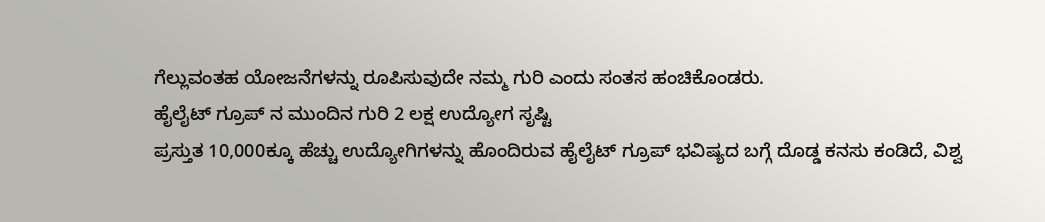ಗೆಲ್ಲುವಂತಹ ಯೋಜನೆಗಳನ್ನು ರೂಪಿಸುವುದೇ ನಮ್ಮ ಗುರಿ ಎಂದು ಸಂತಸ ಹಂಚಿಕೊಂಡರು.
ಹೈಲೈಟ್ ಗ್ರೂಪ್ ನ ಮುಂದಿನ ಗುರಿ 2 ಲಕ್ಷ ಉದ್ಯೋಗ ಸೃಷ್ಟಿ
ಪ್ರಸ್ತುತ 10,000ಕ್ಕೂ ಹೆಚ್ಚು ಉದ್ಯೋಗಿಗಳನ್ನು ಹೊಂದಿರುವ ಹೈಲೈಟ್ ಗ್ರೂಪ್ ಭವಿಷ್ಯದ ಬಗ್ಗೆ ದೊಡ್ಡ ಕನಸು ಕಂಡಿದೆ, ವಿಶ್ವ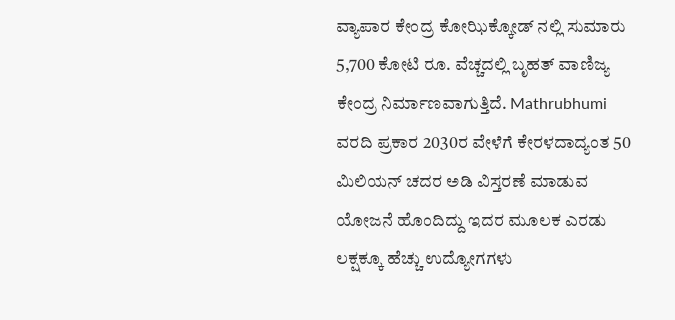ವ್ಯಾಪಾರ ಕೇಂದ್ರ ಕೋಝಿಕ್ಕೋಡ್ ನಲ್ಲಿ ಸುಮಾರು 5,700 ಕೋಟಿ ರೂ. ವೆಚ್ಚದಲ್ಲಿ ಬೃಹತ್ ವಾಣಿಜ್ಯ ಕೇಂದ್ರ ನಿರ್ಮಾಣವಾಗುತ್ತಿದೆ. Mathrubhumi ವರದಿ ಪ್ರಕಾರ 2030ರ ವೇಳೆಗೆ ಕೇರಳದಾದ್ಯಂತ 50 ಮಿಲಿಯನ್ ಚದರ ಅಡಿ ವಿಸ್ತರಣೆ ಮಾಡುವ ಯೋಜನೆ ಹೊಂದಿದ್ದು ಇದರ ಮೂಲಕ ಎರಡು ಲಕ್ಷಕ್ಕೂ ಹೆಚ್ಚು ಉದ್ಯೋಗಗಳು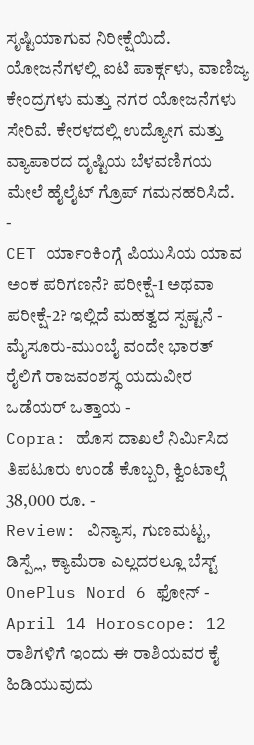ಸೃಷ್ಟಿಯಾಗುವ ನಿರೀಕ್ಷೆಯಿದೆ. ಯೋಜನೆಗಳಲ್ಲಿ ಐಟಿ ಪಾರ್ಕ್ಗಳು, ವಾಣಿಜ್ಯ ಕೇಂದ್ರಗಳು ಮತ್ತು ನಗರ ಯೋಜನೆಗಳು ಸೇರಿವೆ. ಕೇರಳದಲ್ಲಿ ಉದ್ಯೋಗ ಮತ್ತು ವ್ಯಾಪಾರದ ದೃಷ್ಟಿಯ ಬೆಳವಣಿಗಯ ಮೇಲೆ ಹೈಲೈಟ್ ಗ್ರೊಪ್ ಗಮನಹರಿಸಿದೆ.
-
CET ರ್ಯಾಂಕಿಂಗ್ಗೆ ಪಿಯುಸಿಯ ಯಾವ ಅಂಕ ಪರಿಗಣನೆ? ಪರೀಕ್ಷೆ-1 ಅಥವಾ ಪರೀಕ್ಷೆ-2? ಇಲ್ಲಿದೆ ಮಹತ್ವದ ಸ್ಪಷ್ಟನೆ -
ಮೈಸೂರು-ಮುಂಬೈ ವಂದೇ ಭಾರತ್ ರೈಲಿಗೆ ರಾಜವಂಶಸ್ಥ ಯದುವೀರ ಒಡೆಯರ್ ಒತ್ತಾಯ -
Copra: ಹೊಸ ದಾಖಲೆ ನಿರ್ಮಿಸಿದ ತಿಪಟೂರು ಉಂಡೆ ಕೊಬ್ಬರಿ, ಕ್ವಿಂಟಾಲ್ಗೆ 38,000 ರೂ. -
Review: ವಿನ್ಯಾಸ, ಗುಣಮಟ್ಟ, ಡಿಸ್ಪ್ಲೆ, ಕ್ಯಾಮೆರಾ ಎಲ್ಲದರಲ್ಲೂ ಬೆಸ್ಟ್ OnePlus Nord 6 ಫೋನ್ -
April 14 Horoscope: 12 ರಾಶಿಗಳಿಗೆ ಇಂದು ಈ ರಾಶಿಯವರ ಕೈ ಹಿಡಿಯುವುದು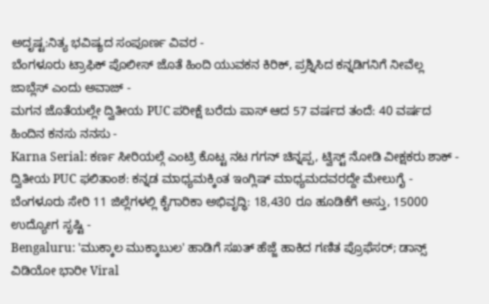ಅದೃಷ್ಟ:ನಿತ್ಯ ಭವಿಷ್ಯದ ಸಂಪೂರ್ಣ ವಿವರ -
ಬೆಂಗಳೂರು ಟ್ರಾಫಿಕ್ ಪೊಲೀಸ್ ಜೊತೆ ಹಿಂದಿ ಯುವಕನ ಕಿರಿಕ್, ಪ್ರಶ್ನಿಸಿದ ಕನ್ನಡಿಗನಿಗೆ ನೀವೆಲ್ಲ ಜಾಬ್ಲೆಸ್ ಎಂದು ಅವಾಜ್ -
ಮಗನ ಜೊತೆಯಲ್ಲೇ ದ್ವಿತೀಯ PUC ಪರೀಕ್ಷೆ ಬರೆದು ಪಾಸ್ ಆದ 57 ವರ್ಷದ ತಂದೆ: 40 ವರ್ಷದ ಹಿಂದಿನ ಕನಸು ನನಸು -
Karna Serial: ಕರ್ಣ ಸೀರಿಯಲ್ಗೆ ಎಂಟ್ರಿ ಕೊಟ್ಟ ನಟ ಗಗನ್ ಚಿನ್ನಪ್ಪ, ಟ್ವಿಸ್ಟ್ ನೋಡಿ ವೀಕ್ಷಕರು ಶಾಕ್ -
ದ್ವಿತೀಯ PUC ಫಲಿತಾಂಶ: ಕನ್ನಡ ಮಾಧ್ಯಮಕ್ಕಿಂತ ಇಂಗ್ಲಿಷ್ ಮಾಧ್ಯಮದವರದ್ದೇ ಮೇಲುಗೈ -
ಬೆಂಗಳೂರು ಸೇರಿ 11 ಜಿಲ್ಲೆಗಳಲ್ಲಿ ಕೈಗಾರಿಕಾ ಅಭಿವೃದ್ಧಿ: 18,430 ರೂ ಹೂಡಿಕೆಗೆ ಅಸ್ತು, 15000 ಉದ್ಯೋಗ ಸೃಷ್ಟಿ -
Bengaluru: 'ಮುಕ್ಕಾಲ ಮುಕ್ಕಾಬುಲ' ಹಾಡಿಗೆ ಸಖತ್ ಹೆಜ್ಜೆ ಹಾಕಿದ ಗಣಿತ ಪ್ರೊಫೆಸರ್; ಡಾನ್ಸ್ ವಿಡಿಯೋ ಭಾರೀ Viral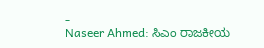-
Naseer Ahmed: ಸಿಎಂ ರಾಜಕೀಯ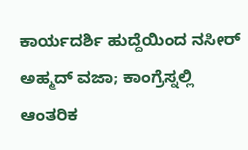ಕಾರ್ಯದರ್ಶಿ ಹುದ್ದೆಯಿಂದ ನಸೀರ್ ಅಹ್ಮದ್ ವಜಾ; ಕಾಂಗ್ರೆಸ್ನಲ್ಲಿ ಆಂತರಿಕ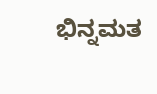ಭಿನ್ನಮತ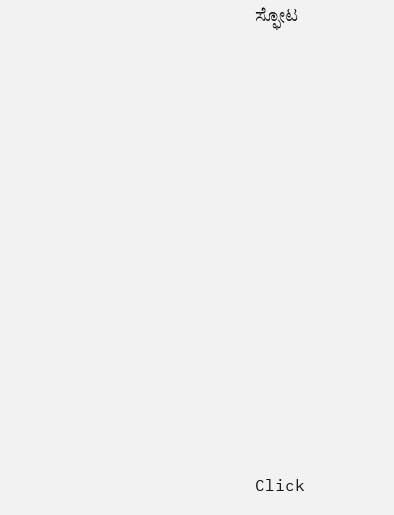ಸ್ಫೋಟ












Click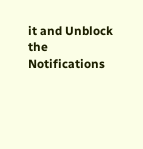it and Unblock the Notifications